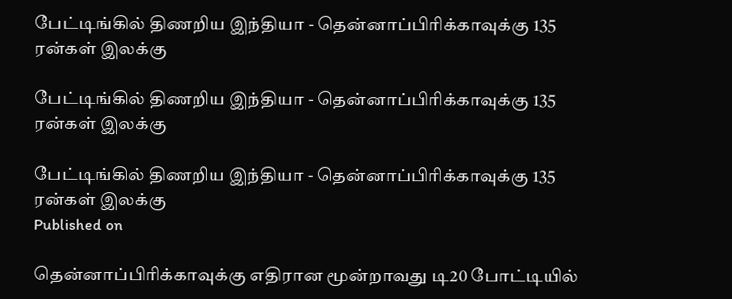பேட்டிங்கில் திணறிய இந்தியா - தென்னாப்பிரிக்காவுக்கு 135 ரன்கள் இலக்கு

பேட்டிங்கில் திணறிய இந்தியா - தென்னாப்பிரிக்காவுக்கு 135 ரன்கள் இலக்கு

பேட்டிங்கில் திணறிய இந்தியா - தென்னாப்பிரிக்காவுக்கு 135 ரன்கள் இலக்கு
Published on

தென்னாப்பிரிக்காவுக்கு எதிரான மூன்றாவது டி20 போட்டியில்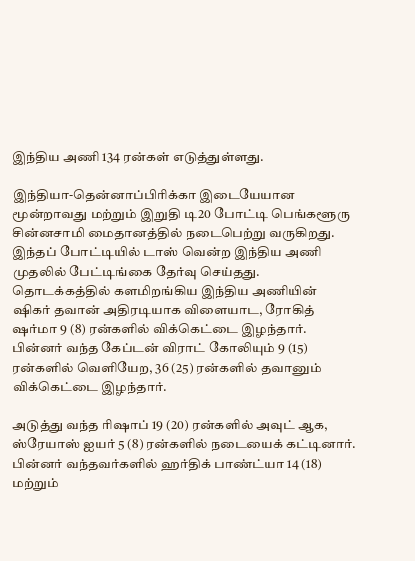இந்திய அணி 134 ரன்கள் எடுத்துள்ளது.

இந்தியா-தென்னாப்பிரிக்கா இடையேயான மூன்றாவது மற்றும் இறுதி டி20 போட்டி பெங்களூரு சின்னசாமி மைதானத்தில் நடைபெற்று வருகிறது. இந்தப் போட்டியில் டாஸ் வென்ற இந்திய அணி முதலில் பேட்டிங்கை தேர்வு செய்தது. தொடக்கத்தில் களமிறங்கிய இந்திய அணியின் ஷிகர் தவான் அதிரடியாக விளையாட, ரோகித் ஷர்மா 9 (8) ரன்களில் விக்கெட்டை இழந்தார். பின்னர் வந்த கேப்டன் விராட் கோலியும் 9 (15) ரன்களில் வெளியேற, 36 (25) ரன்களில் தவானும் விக்கெட்டை இழந்தார்.

அடுத்து வந்த ரிஷாப் 19 (20) ரன்களில் அவுட் ஆக, ஸ்ரேயாஸ் ஐயர் 5 (8) ரன்களில் நடையைக் கட்டினார். பின்னர் வந்தவர்களில் ஹர்திக் பாண்ட்யா 14 (18) மற்றும்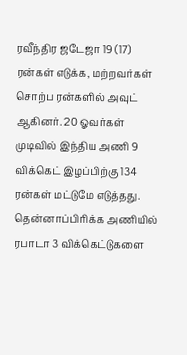ரவீந்திர ஜடேஜா 19 (17) ரன்கள் எடுக்க, மற்றவர்கள் சொற்ப ரன்களில் அவுட் ஆகினர். 20 ஓவர்கள் முடிவில் இந்திய அணி 9 விக்கெட் இழப்பிற்கு 134 ரன்கள் மட்டுமே எடுத்தது. தென்னாப்பிரிக்க அணியில் ரபாடா 3 விக்கெட்டுகளை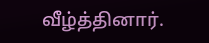வீழ்த்தினார்.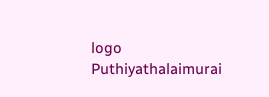logo
Puthiyathalaimurai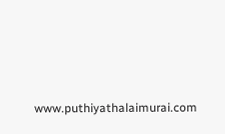www.puthiyathalaimurai.com